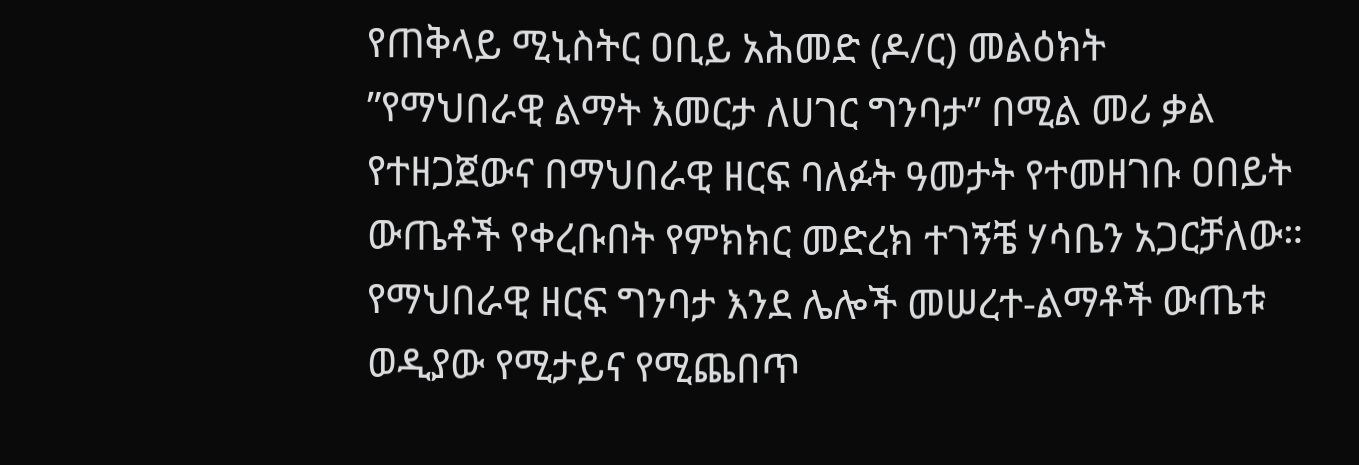የጠቅላይ ሚኒስትር ዐቢይ አሕመድ (ዶ/ር) መልዕክት
”የማህበራዊ ልማት እመርታ ለሀገር ግንባታ’’ በሚል መሪ ቃል የተዘጋጀውና በማህበራዊ ዘርፍ ባለፉት ዓመታት የተመዘገቡ ዐበይት ውጤቶች የቀረቡበት የምክክር መድረክ ተገኝቼ ሃሳቤን አጋርቻለው።
የማህበራዊ ዘርፍ ግንባታ እንደ ሌሎች መሠረተ-ልማቶች ውጤቱ ወዲያው የሚታይና የሚጨበጥ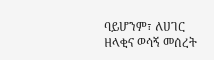ባይሆንም፣ ለሀገር ዘላቂና ወሳኝ መሰረት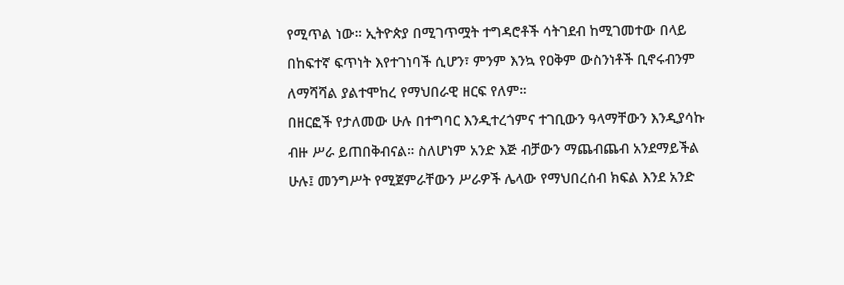የሚጥል ነው። ኢትዮጵያ በሚገጥሟት ተግዳሮቶች ሳትገደብ ከሚገመተው በላይ በከፍተኛ ፍጥነት እየተገነባች ሲሆን፣ ምንም እንኳ የዐቅም ውስንነቶች ቢኖሩብንም ለማሻሻል ያልተሞከረ የማህበራዊ ዘርፍ የለም።
በዘርፎች የታለመው ሁሉ በተግባር እንዲተረጎምና ተገቢውን ዓላማቸውን እንዲያሳኩ ብዙ ሥራ ይጠበቅብናል። ስለሆነም አንድ እጅ ብቻውን ማጨብጨብ አንደማይችል ሁሉ፤ መንግሥት የሚጀምራቸውን ሥራዎች ሌላው የማህበረሰብ ክፍል እንደ አንድ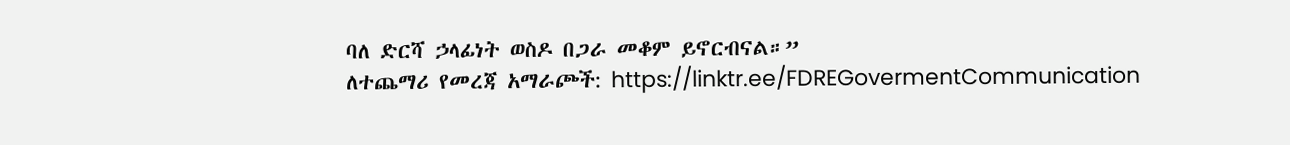ባለ ድርሻ ኃላፊነት ወስዶ በጋራ መቆም ይኖርብናል።”
ለተጨማሪ የመረጃ አማራጮች: https://linktr.ee/FDREGovermentCommunication